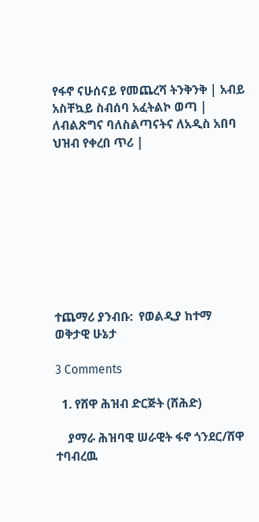የፋኖ ናሁሰናይ የመጨረሻ ትንቅንቅ | አብይ አስቸኳይ ስብሰባ አፈትልኮ ወጣ | ለብልጽግና ባለስልጣናትና ለአዲስ አበባ ህዝብ የቀረበ ጥሪ |









ተጨማሪ ያንብቡ:  የወልዲያ ከተማ ወቅታዊ ሁኔታ

3 Comments

  1. የሸዋ ሕዝብ ድርጅት (ሸሕድ)

    ያማራ ሕዝባዊ ሠራዊት ፋኖ ጎንደር/ሸዋ ተባብረዉ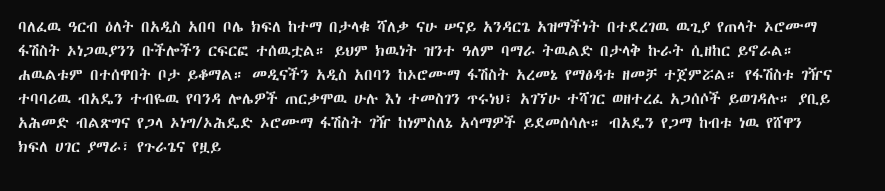ባለፈዉ ዓርብ ዕለት በአዲስ አበባ ቦሌ ክፍለ ከተማ በታላቁ ሻለቃ ናሁ ሠናይ አንዳርጌ አዝማችነት በተደረገዉ ዉጊያ የጠላት ኦሮሙማ ፋሽስት ኦነጋዉያንን ቡችሎችን ርፍርፎ ተሰዉቷል። ይህም ክዉነት ዝንተ ዓለም ባማራ ትዉልድ በታላቅ ኩራት ሲዘከር ይኖራል። ሐዉልቱም በተሰዋበት ቦታ ይቆማል። መዲናችን አዲስ አበባን ከኦሮሙማ ፋሽስት አረመኔ የማፅዳቱ ዘመቻ ተጀምሯል። የፋሽስቱ ገዥና ተባባሪዉ ብአዴን ተብዬዉ የባንዳ ሎሌዎች ጠርቃሞዉ ሁሉ እነ ተመስገን ጥሩነህ፣ አገኘሁ ተሻገር ወዘተረፈ አጋሰሶች ይወገዳሉ። ያቢይ አሕመድ ብልጽግና የጋላ ኦነግ/ኦሕዴድ ኦሮሙማ ፋሽስት ገዥ ከነምስለኔ አሳማዎች ይደመሰሳሉ። ብአዴን የጋማ ከብቱ ነዉ የሸዋን ክፍለ ሀገር ያማራ፣ የጉራጌና የዟይ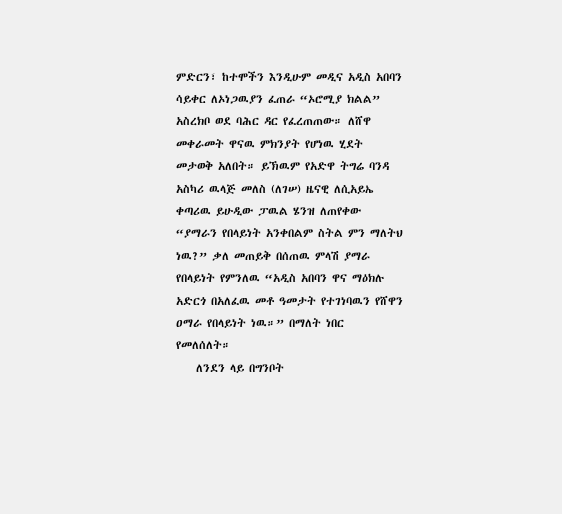ምድርን፣ ከተሞችን እንዲሁም መዲና አዲስ አበባን ሳይቀር ለኦነጋዉያን ፈጠራ “ኦሮሚያ ክልል” አስረክቦ ወደ ባሕር ዳር የፈረጠጠው። ለሸዋ መቀራመት ዋናዉ ምክንያት የሆነዉ ሂደት መታወቅ አለበት። ይኽዉም የአድዋ ትግሬ ባንዳ አስካሪ ዉላጅ መለስ (ለገሠ) ዜናዊ ለሲአይኤ ቀጣሪዉ ይሁዲው ፓዉል ሄንዝ ለጠየቀው “ያማራን የበላይነት አንቀበልም ስትል ምን ማለትህ ነዉ?” ቃለ መጠይቅ በሰጠዉ ምላሽ ያማራ የበላይነት የምንለዉ “አዲስ አበባን ዋና ማዕክሉ አድርጎ በአለፈዉ መቶ ዓመታት የተገነባዉን የሸዋን ዐማራ የበላይነት ነዉ።” በማለት ነበር የመለሰለት።
    ለንደን ላይ በግንቦት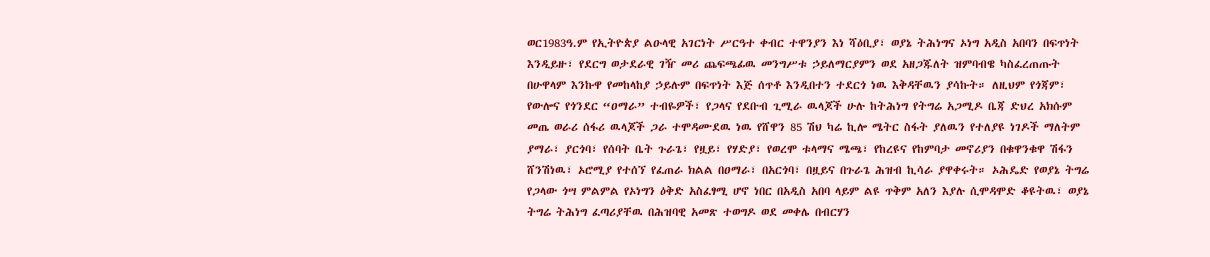ወር1983ዓ.ም የኢትዮጵያ ልዑላዊ አገርነት ሥርዓተ ቀብር ተዋንያን እነ ሻዕቢያ፣ ወያኔ ትሕነግና ኦነግ አዲስ አበባን በፍጥነት እንዲይዙ፣ የደርግ ወታደራዊ ገዥ መሪ ጨፍጫፊዉ መንግሥቱ ኃይለማርያምን ወደ አዘጋጁለት ዝምባብዌ ካስፈረጠጡት በሁዋላም እንኩዋ የመከላከያ ኃይሉም በፍጥነት እጅ ሰጥቶ እንዲበተን ተደርጎ ነዉ እቅዳቸዉን ያሳኩት። ለዚህም የጎጃም፣ የውሎና የጎንደር “ዐማራ” ተብዬዎች፣ የጋላና የደቡብ ጊሚራ ዉላጆች ሁሉ ከትሕነግ የትግሬ አጋሚዶ ቤጃ ድህረ አክሱም መጤ ወራሪ ሰፋሪ ዉላጆች ጋራ ተሞዳሙደዉ ነዉ የሸዋን 85 ሽህ ካሬ ኪሎ ሜትር ስፋት ያለዉን የተለያዩ ነገዶች ማለትም ያማራ፣ ያርጎባ፣ የሰባት ቤት ጉራጌ፣ የዟይ፣ የሃድያ፣ የወረሞ ቱላማና ሜጫ፣ የከረዩና የከምባታ መኖሪያን በቁዋንቁዋ ሽፋን ሸንሽነዉ፣ ኦሮሚያ የተሰኘ የፈጠራ ክልል በዐማራ፣ በአርጎባ፣ በዟይና በጉራጌ ሕዝብ ኪሳራ ያዋቀሩት። ኦሕዴድ የወያኔ ትግሬ የጋላው ጎሣ ምልምል የኦነግን ዕቅድ አስፈፃሚ ሆኖ ነበር በአዲስ አበባ ላይም ልዩ ጥቅም አለን እያሉ ሲሞዳሞድ ቆዩትዉ፣ ወያኔ ትግሬ ትሕነግ ፈጣሪያቸዉ በሕዝባዊ አመጽ ተወግዶ ወደ መቀሌ በብርሃን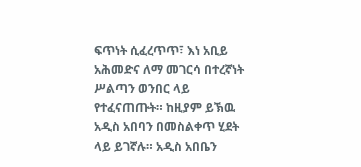ፍጥነት ሲፈረጥጥ፣ እነ አቢይ አሕመድና ለማ መገርሳ በተረኛነት ሥልጣን ወንበር ላይ የተፈናጠጡት። ከዚያም ይኽዉ አዲስ አበባን በመስልቀጥ ሂደት ላይ ይገኛሉ። አዲስ አበቤን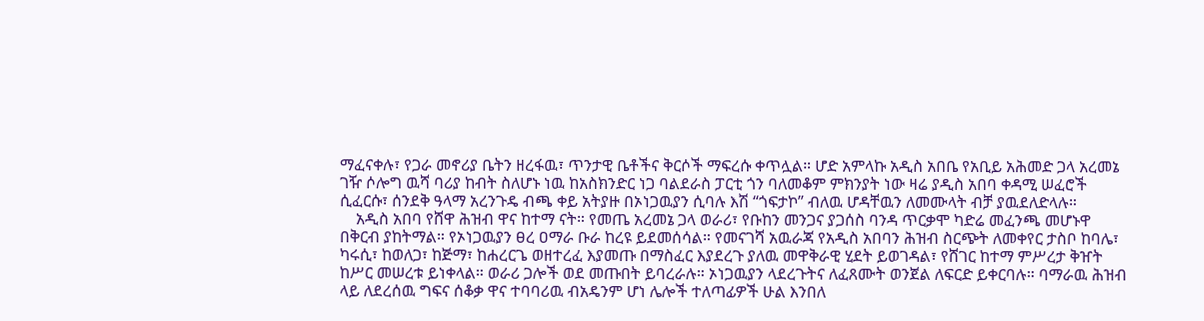ማፈናቀሉ፣ የጋራ መኖሪያ ቤትን ዘረፋዉ፣ ጥንታዊ ቤቶችና ቅርሶች ማፍረሱ ቀጥሏል። ሆድ አምላኩ አዲስ አበቤ የአቢይ አሕመድ ጋላ አረመኔ ገዥ ሶሎግ ዉሻ ባሪያ ከብት ስለሆኑ ነዉ ከአስክንድር ነጋ ባልደራስ ፓርቲ ጎን ባለመቆም ምክንያት ነው ዛሬ ያዲስ አበባ ቀዳሚ ሠፈሮች ሲፈርሱ፣ ሰንደቅ ዓላማ አረንጉዴ ብጫ ቀይ አትያዙ በኦነጋዉያን ሲባሉ እሽ “ጎፍታኮ” ብለዉ ሆዳቸዉን ለመሙላት ብቻ ያዉደለድላሉ።
    አዲስ አበባ የሸዋ ሕዝብ ዋና ከተማ ናት። የመጤ አረመኔ ጋላ ወራሪ፣ የቡከን መንጋና ያጋሰስ ባንዳ ጥርቃሞ ካድሬ መፈንጫ መሆኑዋ በቅርብ ያከትማል። የኦነጋዉያን ፀረ ዐማራ ቡራ ከረዩ ይደመሰሳል። የመናገሻ አዉራጃ የአዲስ አበባን ሕዝብ ስርጭት ለመቀየር ታስቦ ከባሌ፣ ካሩሲ፣ ከወለጋ፣ ከጅማ፣ ከሐረርጌ ወዘተረፈ እያመጡ በማስፈር እያደረጉ ያለዉ መዋቅራዊ ሂደት ይወገዳል፣ የሸገር ከተማ ምሥረታ ቅዠት ከሥር መሠረቱ ይነቀላል። ወራሪ ጋሎች ወደ መጡበት ይባረራሉ። ኦነጋዉያን ላደረጉትና ለፈጸሙት ወንጀል ለፍርድ ይቀርባሉ። ባማራዉ ሕዝብ ላይ ለደረሰዉ ግፍና ሰቆቃ ዋና ተባባሪዉ ብአዴንም ሆነ ሌሎች ተለጣፊዎች ሁል እንበለ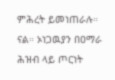ምሕረት ይመነጠራሉ። ናል። ኦነጋዉያን በዐማራ ሕዝብ ላይ ጦርነት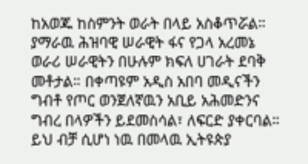ከአወጁ ከስምንት ወራት በላይ አስቆጥሯል። ያማራዉ ሕዝባዊ ሠራዊት ፋና የጋላ አረመኔ ወራሪ ሠራዊትን በሁሉም ክፍለ ሀገራት ደባቅ መቶታል። በቀጣዩም አዲስ አበባ መዲናችን ግብቶ የጦር ወንጀለኛዉን አቢይ አሕመድንና ግብረ በላዎችን ይደመስሳል፣ ለፍርድ ያቀርባል። ይህ ብቻ ሲሆነ ነዉ በመላዉ ኢትዩጵያ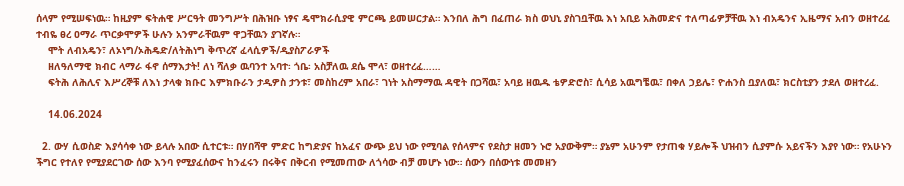ሰላም የሚሠፍነዉ። ከዚያም ፍትሐዊ ሥርዓት መንግሥት በሕዝቡ ነፃና ዴሞክራሲያዊ ምርጫ ይመሠርታል። እንበለ ሕግ በፈጠራ ክስ ወህኒ ያስገቧቸዉ እነ አቢይ አሕመድና ተለጣፊዎቻቸዉ እነ ብአዴንና ኢዜማና አብን ወዘተረፈ ተብዬ ፀረ ዐማራ ጥርቃሞዎች ሁሉን አንምራቸዉም ዋጋቸዉን ያገኛሉ።
    ሞት ለብአዴን፣ ለኦነግ/ኦሕዴድ/ለትሕነግ ቅጥረኛ ፈላሲዎች/ዲያስፖራዎች
    ዘለዓለማዊ ክብር ላማራ ፋኖ ሰማእታት! ለነ ሻለቃ ዉባንተ አባተ፡ ጎቤ፡ አስቻለዉ ደሴ ሞላ፣ ወዘተረፈ……
    ፍትሕ ለሕሊና እሥረኞቹ ለእነ ታላቁ ክቡር እምክቡራን ታዲዎስ ታንቱ፣ መስከረም አበራ፣ ገነት አስማማዉ ዳዊት በጋሻዉ፣ አባይ ዘዉዱ ቴዎድሮስ፣ ሲሳይ አዉግቼዉ፣ በቀለ ኃይሌ፣ ዮሐንስ ቧያለዉ፣ ክርስቲያን ታደለ ወዘተረፈ.

    14.06.2024

  2. ውሃ ሲወስድ እያሳሳቀ ነው ይላሉ አበው ሲተርቱ። በሃበሻዋ ምድር ከግድያና ከአፈና ውጭ ይህ ነው የሚባል የሰላምና የደስታ ዘመን ኑሮ አያውቅም። ያኔም አሁንም የታጠቁ ሃይሎች ህዝብን ሲያምሱ አይናችን እያየ ነው። የአሁኑን ችግር የተለየ የሚያደርገው ሰው እንባ የሚያፈሰውና ከንፈሩን በሩቅና በቅርብ የሚመጠው ለጎሳው ብቻ መሆኑ ነው። ሰውን በሰውነቱ መመዘን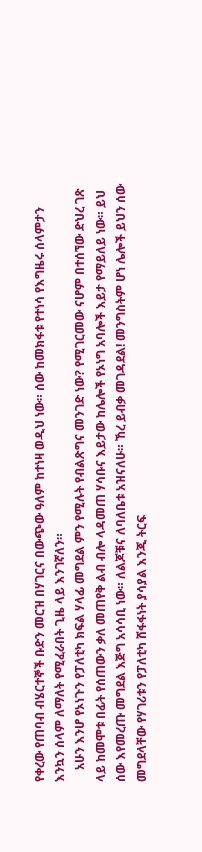የቀረው የጠባብ ብሄርተኞች ቡድን መርዝ በሃገርና በውጭው ዓለም ከተነዛ ወዲህ ነው። ሰው ከመክፋቱ የተነሳ የእግዜሩ ሰላምታን እንኳን ሰላም ለማለት የሚፈራበት ጊዜ ላይ እንገኛለን።
    አሁን እንሆ የኦነጉን የፓለቲካ ክፍል ሃላፊ መግደል ምን የሚሉት የብልጽግና መንገድ ነው? የሚገርመው ናሆም በተሰኘው ድህረ ገጽ ላይ ከመሞቱ በፊት የሰጠውን ቃለ መጠየቅ ልብ ብሎ ላዳመጠ ሃሳቡና እይታው ከሌሎች የኦነግ አባሎች እይታ የማይለይ ነው። ይህ ሰው እየመረጡ መግደል እጅግ አሳሳቢ ነው። ለልጆቹና ለባለቤቱ አዝናለሁ። ኸረ ይብቃ መገዳደል! መንግስትም ሆነ ሌሎች ይህን ሰው መግደላቸው የሃገሪቱን የፓለቲካ ሸፋፋነት ያሳያል እንጂ ትርፍ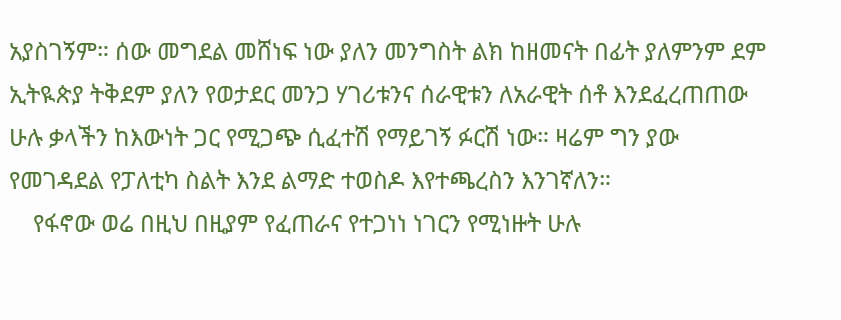አያስገኝም። ሰው መግደል መሸነፍ ነው ያለን መንግስት ልክ ከዘመናት በፊት ያለምንም ደም ኢትዪጵያ ትቅደም ያለን የወታደር መንጋ ሃገሪቱንና ሰራዊቱን ለአራዊት ሰቶ እንደፈረጠጠው ሁሉ ቃላችን ከእውነት ጋር የሚጋጭ ሲፈተሽ የማይገኝ ፉርሽ ነው። ዛሬም ግን ያው የመገዳደል የፓለቲካ ስልት እንደ ልማድ ተወስዶ እየተጫረስን እንገኛለን።
    የፋኖው ወሬ በዚህ በዚያም የፈጠራና የተጋነነ ነገርን የሚነዙት ሁሉ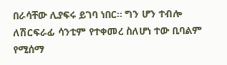በራሳቸው ሊያፍሩ ይገባ ነበር። ግን ሆን ተብሎ ለሽርፍራፊ ሳንቲም የተቀመረ ስለሆነ ተው ቢባልም የሚሰማ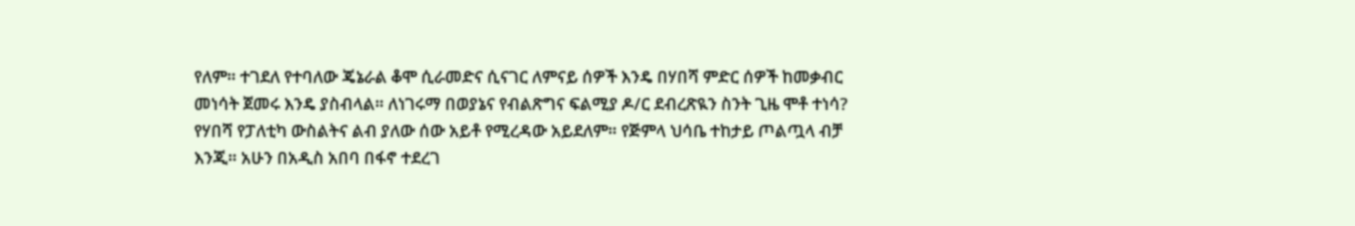የለም። ተገደለ የተባለው ጄኔራል ቆሞ ሲራመድና ሲናገር ለምናይ ሰዎች እንዴ በሃበሻ ምድር ሰዎች ከመቃብር መነሳት ጀመሩ እንዴ ያስብላል። ለነገሩማ በወያኔና የብልጽግና ፍልሚያ ዶ/ር ደብረጽዪን ስንት ጊዜ ሞቶ ተነሳ? የሃበሻ የፓለቲካ ውስልትና ልብ ያለው ሰው አይቶ የሚረዳው አይደለም። የጅምላ ህሳቤ ተከታይ ጦልጧላ ብቻ እንጂ። አሁን በአዲስ አበባ በፋኖ ተደረገ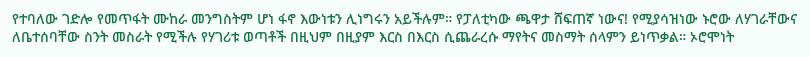የተባለው ገድሎ የመጥፋት ሙከራ መንግስትም ሆነ ፋኖ እውነቱን ሊነግሩን አይችሉም። የፓለቲካው ጫዋታ ሸፍጠኛ ነውና! የሚያሳዝነው ኑሮው ለሃገራቸውና ለቤተሰባቸው ስንት መስራት የሚችሉ የሃገሪቱ ወጣቶች በዚህም በዚያም እርስ በእርስ ሲጨራረሱ ማየትና መስማት ሰላምን ይነጥቃል። ኦሮሞነት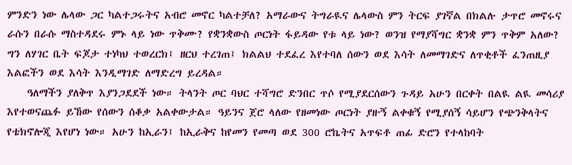ምንድን ነው ሌላው ጋር ካልተጋሩትና አብሮ መኖር ካልተቻለ? አማራውና ትግራዪና ሌላውስ ምን ትርፍ ያገኛል በክልሉ ታጥሮ መኖሩና ራሱን በራሱ ማስተዳደሩ ምኑ ላይ ነው ጥቅሙ? የቋንቋውስ ጦርነት ፋይዳው የቱ ላይ ነው? ወንዝ የማያሻግር ቋንቋ ምን ጥቅም አለው? ግን ለሃገር ቤት ፍጆታ ተነካህ ተወረርክ፤ ዘርህ ተረገጠ፤ ክልልህ ተደፈረ እየተባለ ሰውን ወደ እሳት ለመማገድና ለጥቂቶች ፈንጠዚያ እልፎችን ወደ እሳት እንዲማገድ ለማድረግ ይረዳል።
    ዓለማችን ያለቅጥ እያንጋደደች ነው። ትላንት ጦር ባህር ተሻግሮ ድንበር ጥሶ የሚያደርሰውን ጉዳይ አሁን በርቀት በልዪ ልዪ መሳሪያ እየተወናጨፉ ይኸው የሰውን ሰቆቃ አልቀውታል። ዓይንና ጀሮ ላለው የዘመነው ጦርነት ያዙኝ ልቀቁኝ የሚያሰኝ ሳይሆን የጭንቅላትና የቴክኖሎጂ እየሆነ ነው። አሁን ከኢራን፤ ከኢራቅና ከየመን የመጣ ወደ 300 ሮኬትና አጥፍቶ ጠፊ ድሮን የተላከባት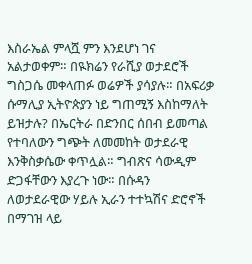እስራኤል ምላሿ ምን እንደሆነ ገና አልታወቀም። በዪክሬን የራሺያ ወታደሮች ግስጋሴ መቀላጠፉ ወሬዎች ያሳያሉ። በአፍሪቃ ሱማሊያ ኢትዮጵያን ነይ ግጠሚኝ እስከማለት ይዝታሉ? በኤርትራ በድንበር ሰበብ ይመጣል የተባለውን ግጭት ለመመከት ወታደራዊ እንቅስቃሴው ቀጥሏል። ግብጽና ሳውዲም ድጋፋቸውን እያረጉ ነው። በሱዳን ለወታደራዊው ሃይሉ ኢራን ተተኳሽና ድሮኖች በማገዝ ላይ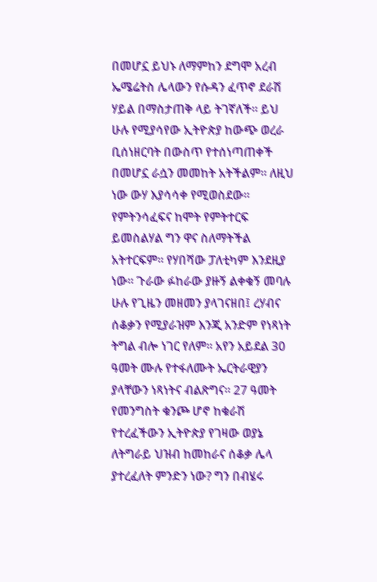በመሆኗ ይህኑ ለማምከን ደግሞ አረብ ኤሜሬትስ ሌላውን የሱዳን ፈጥኖ ደራሽ ሃይል በማስታጠቅ ላይ ትገኛለች። ይህ ሁሉ የሚያሳየው ኢትዮጵያ ከውጭ ወረራ ቢሰነዘርባት በውስጥ የተሰነጣጠቀች በመሆኗ ራሷን መመከት አትችልም። ለዚህ ነው ውሃ እያሳሳቀ የሚወስደው። የምትንሳፈፍና ከሞት የምትተርፍ ይመስልሃል ግን ዋና ስለማትችል አትተርፍም። የሃበሻው ፓለቲካም እንደዚያ ነው። ጉራው ፉከራው ያዙኝ ልቀቁኝ መባሉ ሁሉ የጊዜን መዘመን ያላገናዘበ፤ ረሃብና ሰቆቃን የሚያራዝም እንጂ አንድም የነጻነት ትግል ብሎ ነገር የለም። አየን አይደል 30 ዓመት ሙሉ የተፋለሙት ኤርትራዊያን ያላቸውን ነጻነትና ብልጽግና። 27 ዓመት የመንግስት ቁንጮ ሆኖ ከቁራሽ የተረፈችውን ኢትዮጵያ የገዛው ወያኔ ለትግራይ ህዝብ ከመከራና ሰቆቃ ሌላ ያተረፈለት ምንድን ነው? ግን በብሄሩ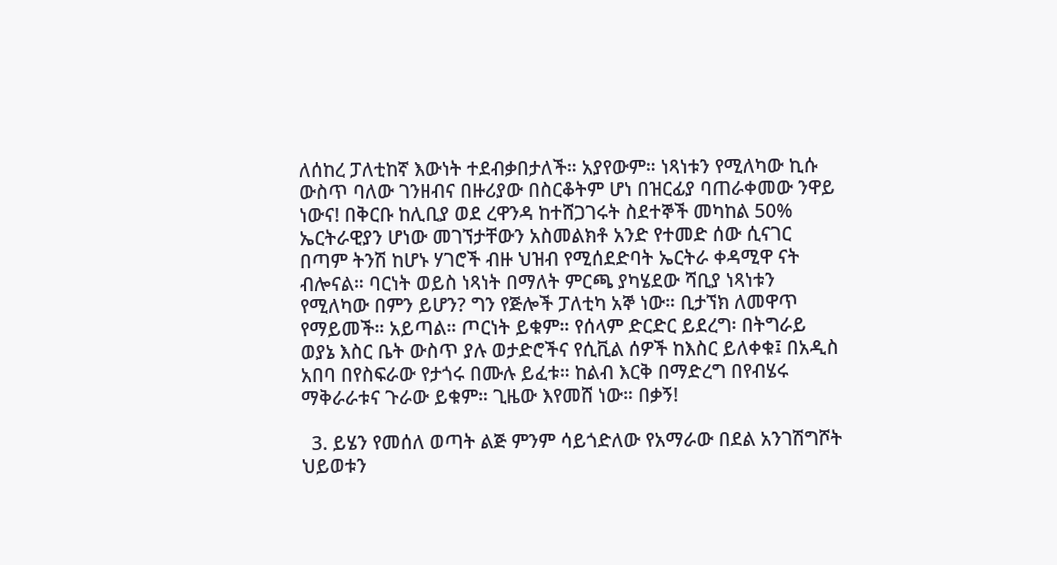ለሰከረ ፓለቲከኛ እውነት ተደብቃበታለች። አያየውም። ነጻነቱን የሚለካው ኪሱ ውስጥ ባለው ገንዘብና በዙሪያው በስርቆትም ሆነ በዝርፊያ ባጠራቀመው ንዋይ ነውና! በቅርቡ ከሊቢያ ወደ ረዋንዳ ከተሸጋገሩት ስደተኞች መካከል 50% ኤርትራዊያን ሆነው መገኘታቸውን አስመልክቶ አንድ የተመድ ሰው ሲናገር በጣም ትንሽ ከሆኑ ሃገሮች ብዙ ህዝብ የሚሰደድባት ኤርትራ ቀዳሚዋ ናት ብሎናል። ባርነት ወይስ ነጻነት በማለት ምርጫ ያካሄደው ሻቢያ ነጻነቱን የሚለካው በምን ይሆን? ግን የጅሎች ፓለቲካ አኞ ነው። ቢታኘክ ለመዋጥ የማይመች። አይጣል። ጦርነት ይቁም። የሰላም ድርድር ይደረግ፡ በትግራይ ወያኔ እስር ቤት ውስጥ ያሉ ወታድሮችና የሲቪል ሰዎች ከእስር ይለቀቁ፤ በአዲስ አበባ በየስፍራው የታጎሩ በሙሉ ይፈቱ። ከልብ እርቅ በማድረግ በየብሄሩ ማቅራራቱና ጉራው ይቁም። ጊዜው እየመሸ ነው። በቃኝ!

  3. ይሄን የመሰለ ወጣት ልጅ ምንም ሳይጎድለው የአማራው በደል አንገሽግሾት ህይወቱን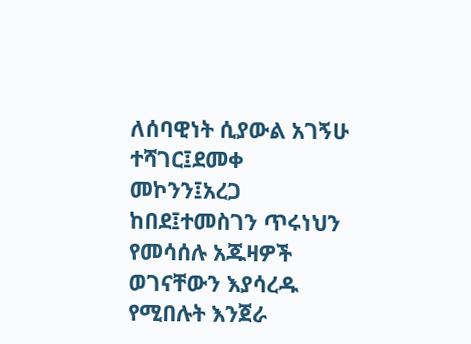ለሰባዊነት ሲያውል አገኝሁ ተሻገር፤ደመቀ መኮንን፤አረጋ ከበደ፤ተመስገን ጥሩነህን የመሳሰሉ አጁዛዎች ወገናቸውን እያሳረዱ የሚበሉት እንጀራ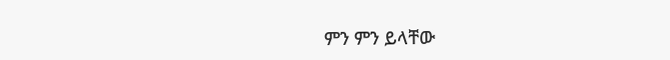ምን ምን ይላቸው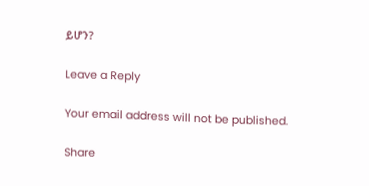ይሆን?

Leave a Reply

Your email address will not be published.

Share